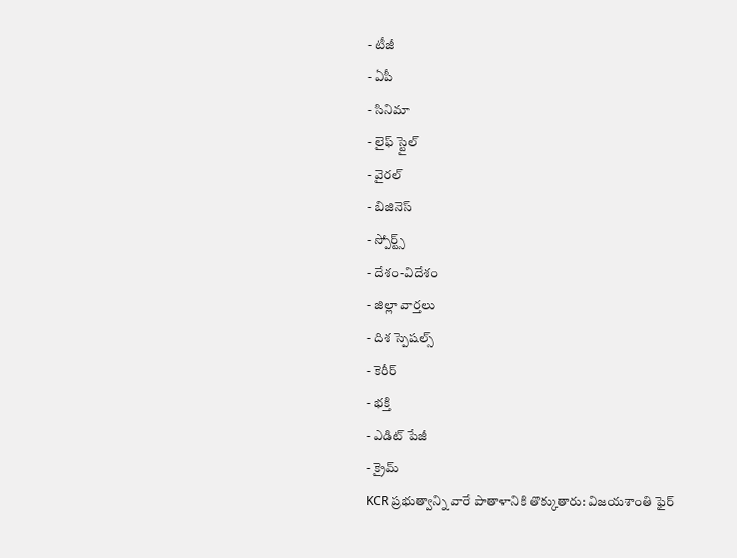- టీజీ
- ఏపీ
- సినిమా
- లైఫ్ స్టైల్
- వైరల్
- బిజినెస్
- స్పోర్ట్స్
- దేశం-విదేశం
- జిల్లా వార్తలు
- దిశ స్పెషల్స్
- కెరీర్
- భక్తి
- ఎడిట్ పేజీ
- క్రైమ్
KCR ప్రభుత్వాన్ని వారే పాతాళానికి తొక్కుతారు: విజయశాంతి ఫైర్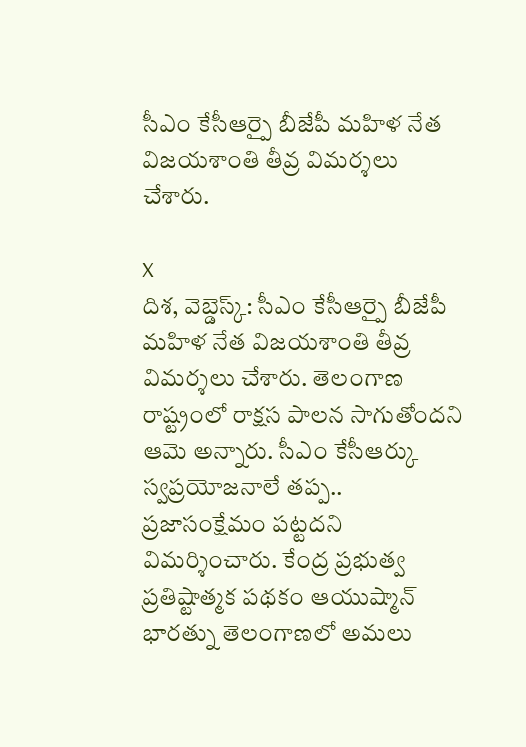సీఎం కేసీఆర్పై బీజేపీ మహిళ నేత విజయశాంతి తీవ్ర విమర్శలు చేశారు.

X
దిశ, వెబ్డెస్క్: సీఎం కేసీఆర్పై బీజేపీ మహిళ నేత విజయశాంతి తీవ్ర విమర్శలు చేశారు. తెలంగాణ రాష్ట్రంలో రాక్షస పాలన సాగుతోందని ఆమె అన్నారు. సీఎం కేసీఆర్కు స్వప్రయోజనాలే తప్ప.. ప్రజాసంక్షేమం పట్టదని విమర్శించారు. కేంద్ర ప్రభుత్వ ప్రతిష్టాత్మక పథకం ఆయుష్మాన్ భారత్ను తెలంగాణలో అమలు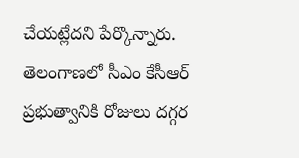చేయట్లేదని పేర్కొన్నారు. తెలంగాణలో సీఎం కేసీఆర్ ప్రభుత్వానికి రోజులు దగ్గర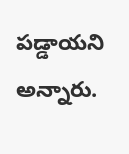పడ్డాయని అన్నారు.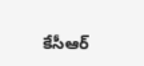కేసీఆర్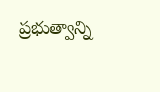ప్రభుత్వాన్ని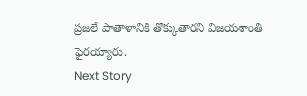ప్రజలే పాతాళానికి తొక్కుతారని విజయశాంతి ఫైరయ్యారు.
Next Story